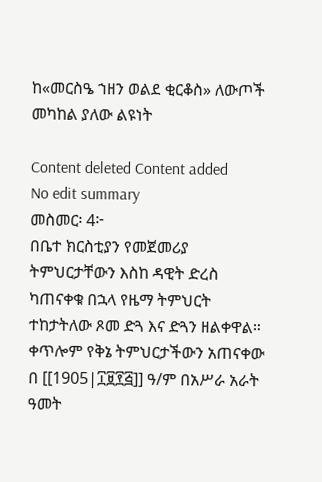ከ«መርስዔ ኀዘን ወልደ ቂርቆስ» ለውጦች መካከል ያለው ልዩነት

Content deleted Content added
No edit summary
መስመር፡ 4፦
በቤተ ክርስቲያን የመጀመሪያ ትምህርታቸውን እስከ ዳዊት ድረስ ካጠናቀቁ በኋላ የዜማ ትምህርት ተከታትለው ጾመ ድጓ እና ድጓን ዘልቀዋል። ቀጥሎም የቅኔ ትምህርታችውን አጠናቀው በ [[1905|፲፱፻፭]] ዓ/ም በአሥራ አራት ዓመት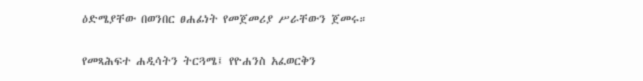ዕድሜያቸው በወንበር ፀሐፊነት የመጀመሪያ ሥራቸውን ጀመሩ።

የመጻሕፍተ ሐዲሳትን ትርጓሜ፤ የዮሐንስ አፈወርቅን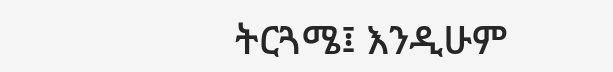ትርጓሜ፤ እንዲሁም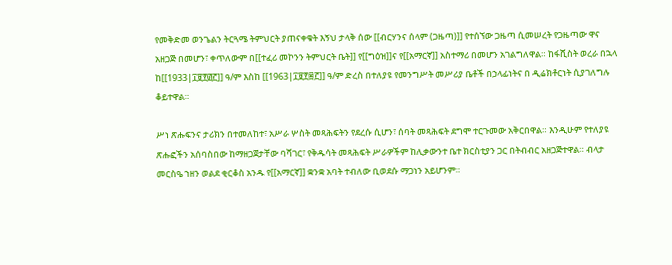የመቅድመ ወንጌልን ትርጓሜ ትምህርት ያጠናቀቁት እኝህ ታላቅ ሰው [[ብርሃንና ሰላም (ጋዜጣ)]] የተሰኘው ጋዜጣ ሲመሠረት የጋዜጣው ዋና አዘጋጅ በመሆን፣ ቀጥለውም በ[[ተፈሪ መኮንን ትምህርት ቤት]] የ[[ግዕዝ]]ና የ[[አማርኛ]] አስተማሪ በመሆን አገልግለዋል። ከፋሺስት ወረራ በኋላ ከ[[1933|፲፱፻፴፫]] ዓ/ም እስከ [[1963|፲፱፻፷፫]] ዓ/ም ድረስ በተለያዩ የመንግሥት መሥሪያ ቤቶች በኃላፊነትና በ ዲሬክቶርነት ሲያገለግሉ ቆይተዋል።

ሥነ ጽሑፍንና ታሪክን በተመለከተ፣ አሥራ ሦስት መጻሕፍትን የደረሱ ሲሆን፣ ሰባት መጻሕፍት ደግሞ ተርጉመው አቅርበዋል። እንዲሁም የተለያዩ ጽሑፎችን አሰባስበው ከማዘጋጀታቸው ባሻገር፣ የቅዱሳት መጻሕፍት ሥራዎችም ከሊቃውንተ ቤተ ክርስቲያን ጋር በትብብር አዘጋጅተዋል። ብላታ መርስዔ ኀዘን ወልደ ቂርቆስ አንዱ የ[[አማርኛ]] ቋንቋ አባት ተብለው ቢወደሱ ማጋነን አይሆንም።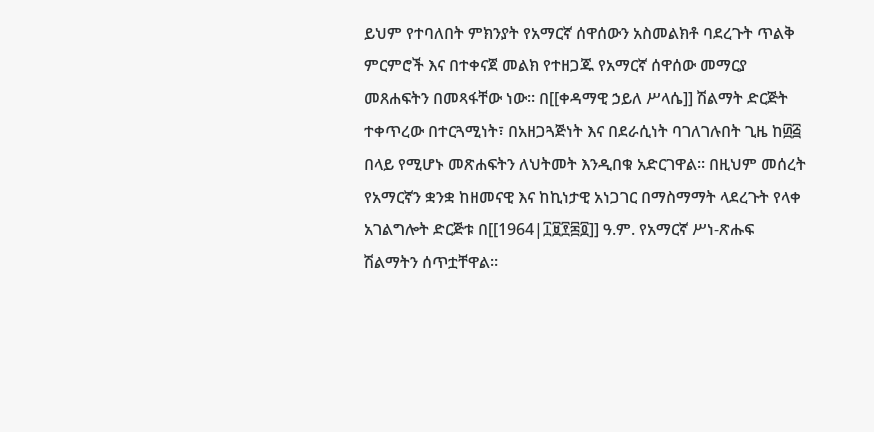ይህም የተባለበት ምክንያት የአማርኛ ሰዋሰውን አስመልክቶ ባደረጉት ጥልቅ ምርምሮች እና በተቀናጀ መልክ የተዘጋጁ የአማርኛ ሰዋሰው መማርያ መጸሐፍትን በመጻፋቸው ነው። በ[[ቀዳማዊ ኃይለ ሥላሴ]] ሽልማት ድርጅት ተቀጥረው በተርጓሚነት፣ በአዘጋጓጅነት እና በደራሲነት ባገለገሉበት ጊዜ ከ፴፭ በላይ የሚሆኑ መጽሐፍትን ለህትመት እንዲበቁ አድርገዋል። በዚህም መሰረት የአማርኛን ቋንቋ ከዘመናዊ እና ከኪነታዊ አነጋገር በማስማማት ላደረጉት የላቀ አገልግሎት ድርጅቱ በ[[1964|፲፱፻፷፬]] ዓ.ም. የአማርኛ ሥነ-ጽሑፍ ሽልማትን ሰጥቷቸዋል።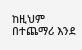ከዚህም በተጨማሪ እንደ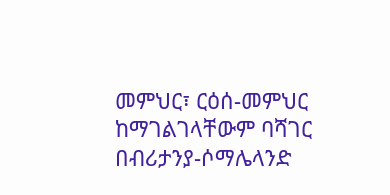መምህር፣ ርዕሰ-መምህር ከማገልገላቸውም ባሻገር በብሪታንያ-ሶማሌላንድ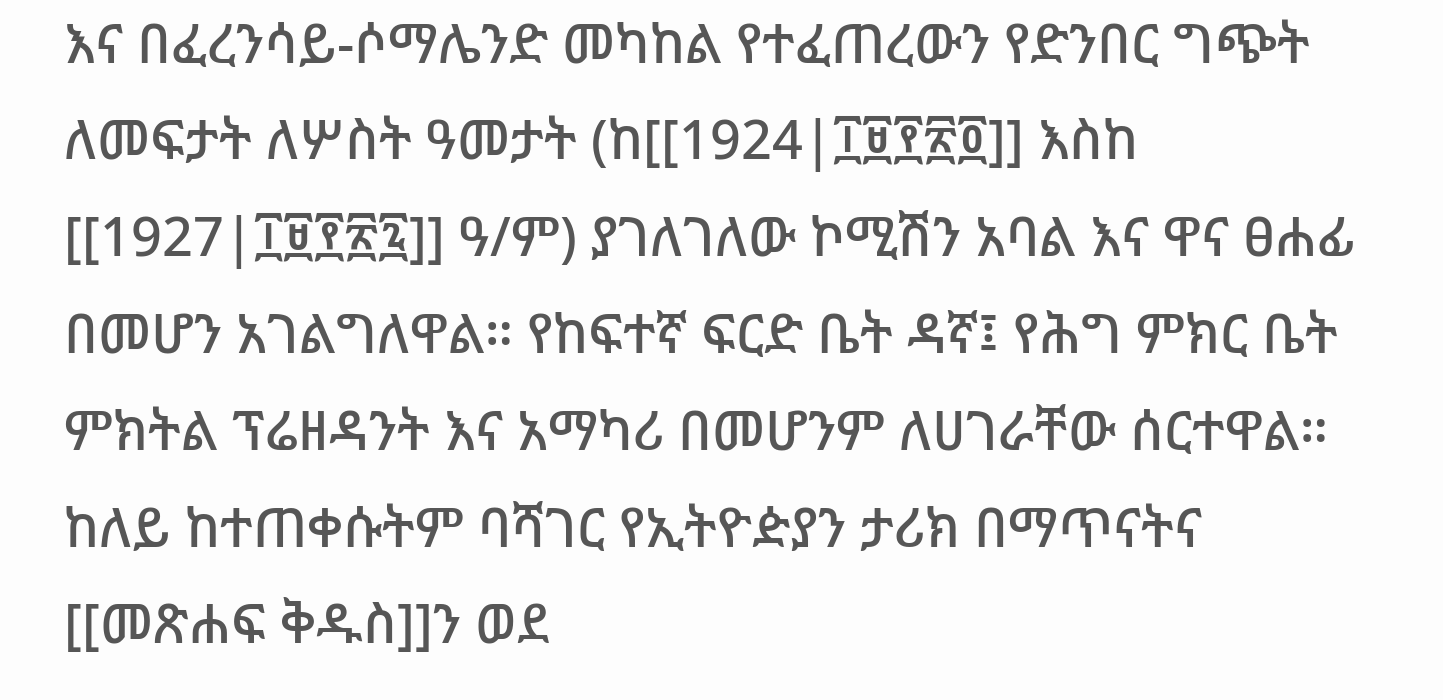እና በፈረንሳይ-ሶማሌንድ መካከል የተፈጠረውን የድንበር ግጭት ለመፍታት ለሦስት ዓመታት (ከ[[1924|፲፱፻፳፬]] እስከ [[1927|፲፱፻፳፯]] ዓ/ም) ያገለገለው ኮሚሽን አባል እና ዋና ፀሐፊ በመሆን አገልግለዋል። የከፍተኛ ፍርድ ቤት ዳኛ፤ የሕግ ምክር ቤት ምክትል ፕሬዘዳንት እና አማካሪ በመሆንም ለሀገራቸው ሰርተዋል። ከለይ ከተጠቀሱትም ባሻገር የኢትዮዽያን ታሪክ በማጥናትና [[መጽሐፍ ቅዱስ]]ን ወደ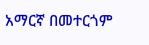አማርኛ በመተርጎም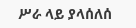ሥራ ላይ ያላሰለሰ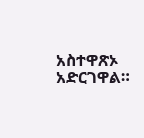አስተዋጽኦ አድርገዋል።